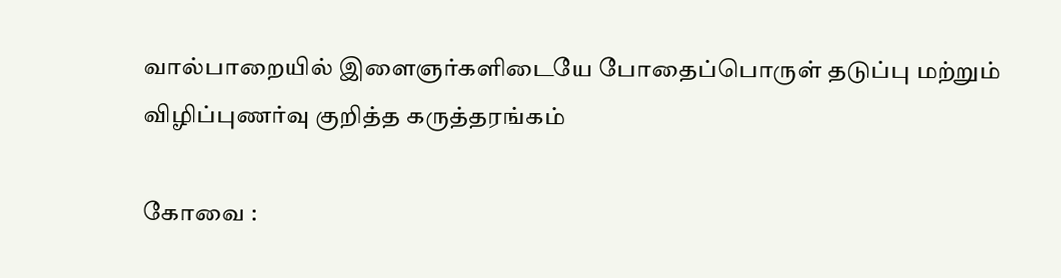வால்பாறையில் இளைஞர்களிடையே போதைப்பொருள் தடுப்பு மற்றும் விழிப்புணர்வு குறித்த கருத்தரங்கம்

கோவை :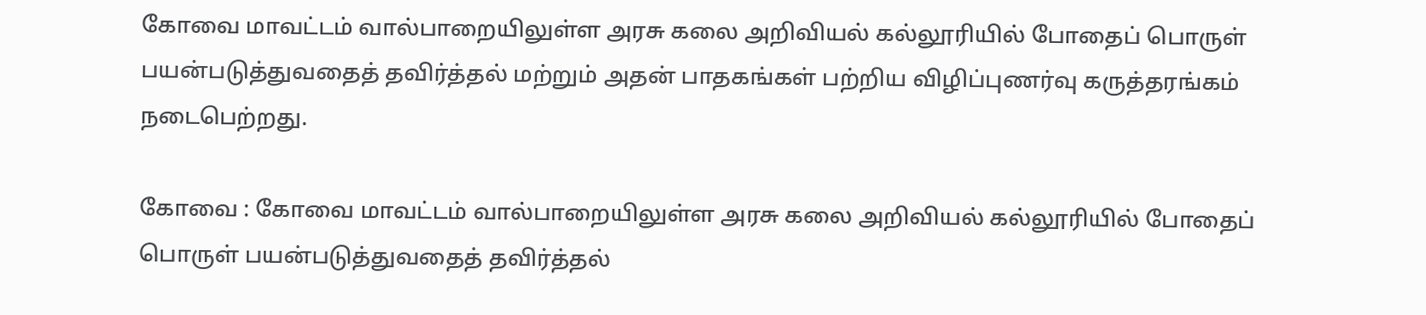கோவை மாவட்டம் வால்பாறையிலுள்ள அரசு கலை அறிவியல் கல்லூரியில் போதைப் பொருள் பயன்படுத்துவதைத் தவிர்த்தல் மற்றும் அதன் பாதகங்கள் பற்றிய விழிப்புணர்வு கருத்தரங்கம் நடைபெற்றது.

கோவை : கோவை மாவட்டம் வால்பாறையிலுள்ள அரசு கலை அறிவியல் கல்லூரியில் போதைப் பொருள் பயன்படுத்துவதைத் தவிர்த்தல்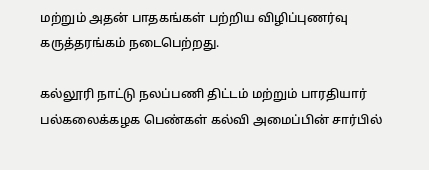மற்றும் அதன் பாதகங்கள் பற்றிய விழிப்புணர்வு கருத்தரங்கம் நடைபெற்றது.

கல்லூரி நாட்டு நலப்பணி திட்டம் மற்றும் பாரதியார் பல்கலைக்கழக பெண்கள் கல்வி அமைப்பின் சார்பில்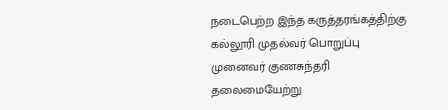நடைபெற்ற இந்த கருத்தரங்கத்திற்கு கல்லூரி முதல்வர் பொறுப்பு முனைவர் குணசுந்தரி தலைமையேற்று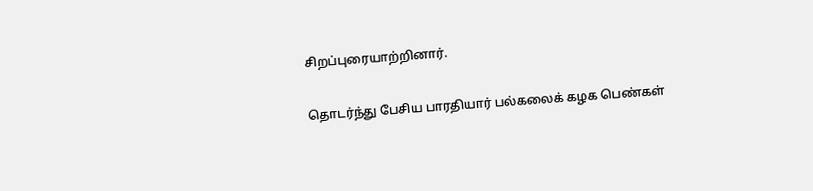சிறப்புரையாற்றினார்.

தொடர்ந்து பேசிய பாரதியார் பல்கலைக் கழக பெண்கள்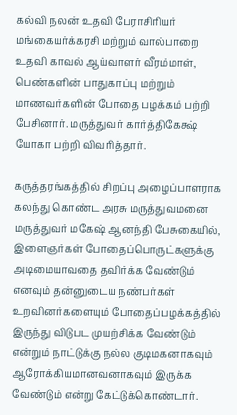கல்வி நலன் உதவி பேராசிரியர் மங்கையர்க்கரசி மற்றும் வால்பாறை உதவி காவல் ஆய்வாளர் வீரம்மாள், பெண்களின் பாதுகாப்பு மற்றும் மாணவர்களின் போதை பழக்கம் பற்றி பேசினார். மருத்துவர் கார்த்திகேக்ஷ் யோகா பற்றி விவரித்தார்.

கருத்தரங்கத்தில் சிறப்பு அழைப்பாளராக கலந்து கொண்ட அரசு மருத்துவமனை மருத்துவர் மகேஷ் ஆனந்தி பேசுகையில், இளைஞர்கள் போதைப்பொருட்களுக்கு அடிமையாவதை தவிர்க்க வேண்டும் எனவும் தன்னுடைய நண்பர்கள் உறவினர்களையும் போதைப்பழக்கத்தில் இருந்து விடுபட முயற்சிக்க வேண்டும் என்றும் நாட்டுக்கு நல்ல குடிமகனாகவும் ஆரோக்கியமானவனாகவும் இருக்க வேண்டும் என்று கேட்டுக்கொண்டார்.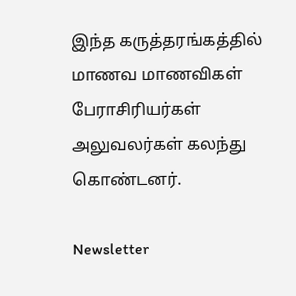இந்த கருத்தரங்கத்தில் மாணவ மாணவிகள் பேராசிரியர்கள் அலுவலர்கள் கலந்து கொண்டனர்.

Newsletter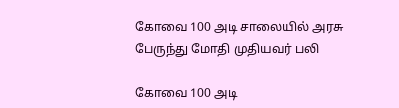கோவை 100 அடி சாலையில் அரசு பேருந்து மோதி முதியவர் பலி

கோவை 100 அடி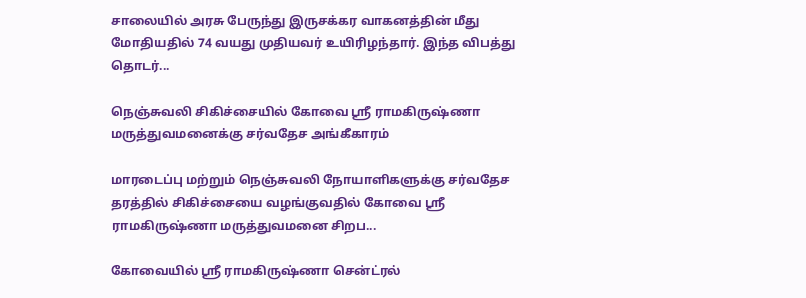சாலையில் அரசு பேருந்து இருசக்கர வாகனத்தின் மீது மோதியதில் 74 வயது முதியவர் உயிரிழந்தார். இந்த விபத்து தொடர்...

நெஞ்சுவலி சிகிச்சையில் கோவை ஸ்ரீ ராமகிருஷ்ணா மருத்துவமனைக்கு சர்வதேச அங்கீகாரம்

மாரடைப்பு மற்றும் நெஞ்சுவலி நோயாளிகளுக்கு சர்வதேச தரத்தில் சிகிச்சையை வழங்குவதில் கோவை ஸ்ரீ ராமகிருஷ்ணா மருத்துவமனை சிறப...

கோவையில் ஸ்ரீ ராமகிருஷ்ணா சென்ட்ரல்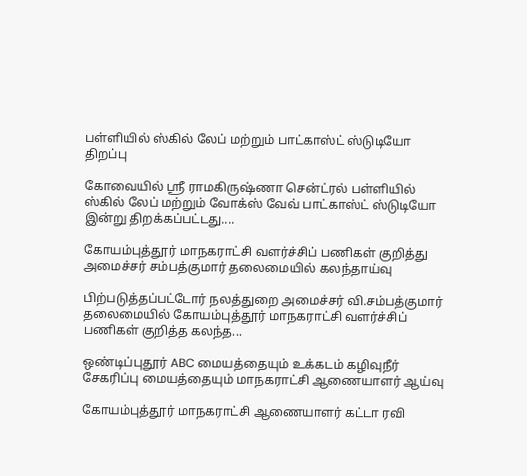பள்ளியில் ஸ்கில் லேப் மற்றும் பாட்காஸ்ட் ஸ்டுடியோ திறப்பு

கோவையில் ஸ்ரீ ராமகிருஷ்ணா சென்ட்ரல் பள்ளியில் ஸ்கில் லேப் மற்றும் வோக்ஸ் வேவ் பாட்காஸ்ட் ஸ்டுடியோ இன்று திறக்கப்பட்டது....

கோயம்புத்தூர் மாநகராட்சி வளர்ச்சிப் பணிகள் குறித்து அமைச்சர் சம்பத்குமார் தலைமையில் கலந்தாய்வு

பிற்படுத்தப்பட்டோர் நலத்துறை அமைச்சர் வி.சம்பத்குமார் தலைமையில் கோயம்புத்தூர் மாநகராட்சி வளர்ச்சிப் பணிகள் குறித்த கலந்த...

ஒண்டிப்புதூர் ABC மையத்தையும் உக்கடம் கழிவுநீர் சேகரிப்பு மையத்தையும் மாநகராட்சி ஆணையாளர் ஆய்வு

கோயம்புத்தூர் மாநகராட்சி ஆணையாளர் கட்டா ரவி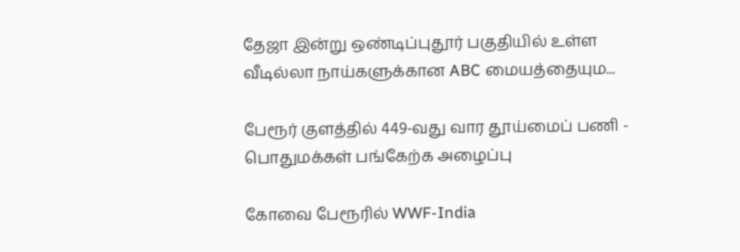தேஜா இன்று ஒண்டிப்புதூர் பகுதியில் உள்ள வீடில்லா நாய்களுக்கான ABC மையத்தையும...

பேரூர் குளத்தில் 449-வது வார தூய்மைப் பணி - பொதுமக்கள் பங்கேற்க அழைப்பு

கோவை பேரூரில் WWF-India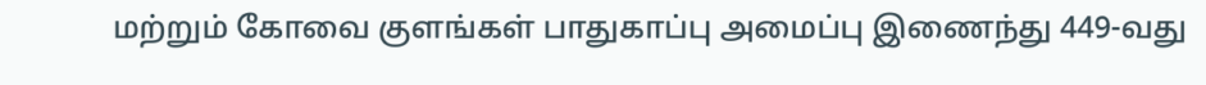மற்றும் கோவை குளங்கள் பாதுகாப்பு அமைப்பு இணைந்து 449-வது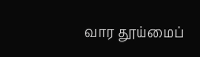வார தூய்மைப்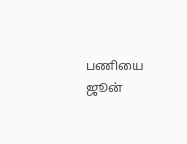பணியை ஜூன்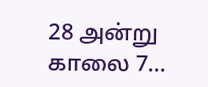28 அன்று காலை 7...